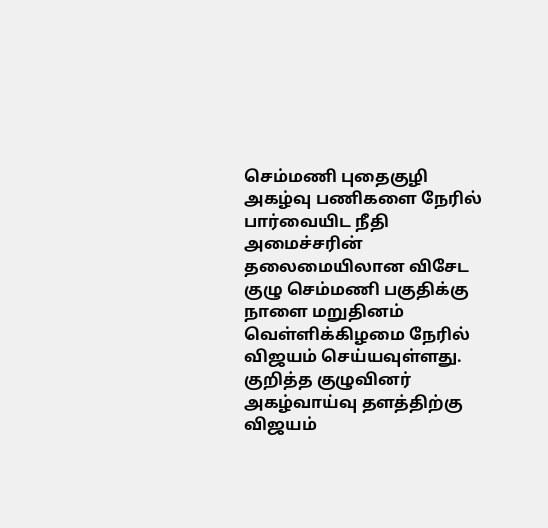செம்மணி புதைகுழி அகழ்வு பணிகளை நேரில் பார்வையிட நீதி அமைச்சரின் தலைமையிலான விசேட குழு செம்மணி பகுதிக்கு நாளை மறுதினம் வெள்ளிக்கிழமை நேரில் விஜயம் செய்யவுள்ளது.
குறித்த குழுவினர் அகழ்வாய்வு தளத்திற்கு விஜயம்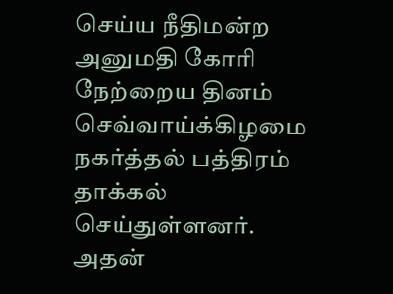செய்ய நீதிமன்ற அனுமதி கோரி நேற்றைய தினம் செவ்வாய்க்கிழமை நகர்த்தல் பத்திரம் தாக்கல் செய்துள்ளனர்.
அதன்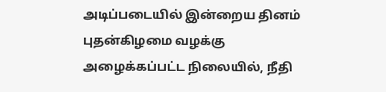அடிப்படையில் இன்றைய தினம் புதன்கிழமை வழக்கு அழைக்கப்பட்ட நிலையில், நீதி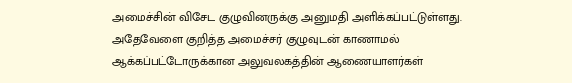அமைச்சின் விசேட குழுவினருக்கு அனுமதி அளிக்கப்பட்டுள்ளது.
அதேவேளை குறித்த அமைச்சர் குழுவுடன் காணாமல் ஆக்கப்பட்டோருக்கான அலுவலகத்தின் ஆணையாளர்கள்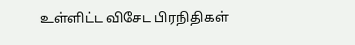உள்ளிட்ட விசேட பிரநிதிகள்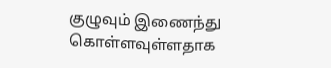குழுவும் இணைந்து கொள்ளவுள்ளதாக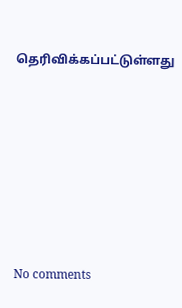தெரிவிக்கப்பட்டுள்ளது









No comments